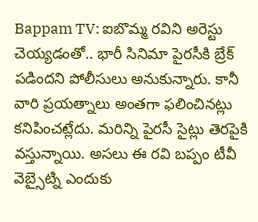Bappam TV: ఐబొమ్మ రవిని అరెస్టు చెయ్యడంతో.. భారీ సినిమా పైరసీకి బ్రేక్ పడిందని పోలీసులు అనుకున్నారు. కానీ వారి ప్రయత్నాలు అంతగా ఫలించినట్లు కనిపించట్లేదు. మరిన్ని పైరసీ సైట్లు తెరపైకి వస్తున్నాయి. అసలు ఈ రవి బప్పం టీవీ వెబ్సైట్ని ఎందుకు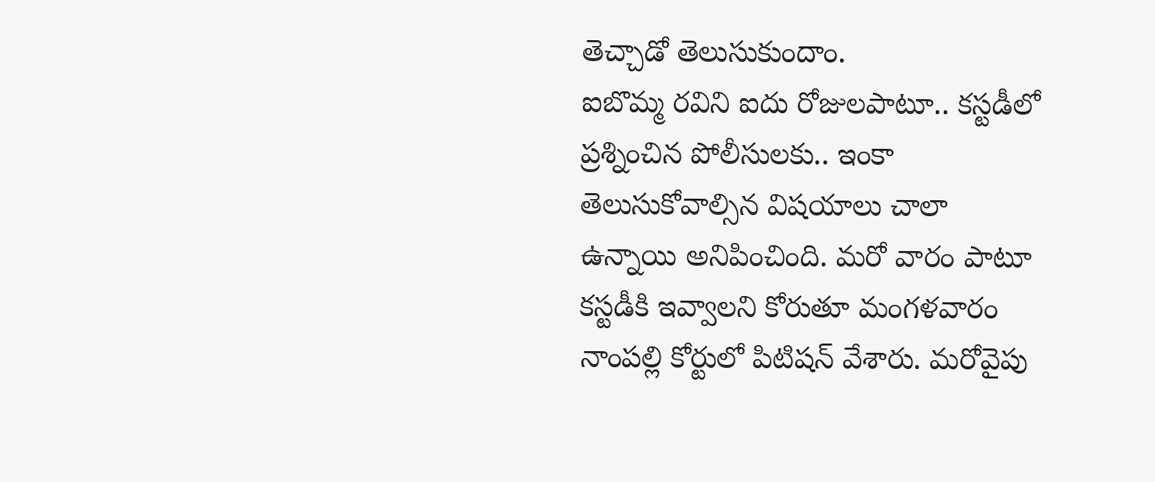తెచ్చాడో తెలుసుకుందాం.
ఐబొమ్మ రవిని ఐదు రోజులపాటూ.. కస్టడీలో ప్రశ్నించిన పోలీసులకు.. ఇంకా తెలుసుకోవాల్సిన విషయాలు చాలా ఉన్నాయి అనిపించింది. మరో వారం పాటూ కస్టడీకి ఇవ్వాలని కోరుతూ మంగళవారం నాంపల్లి కోర్టులో పిటిషన్ వేశారు. మరోవైపు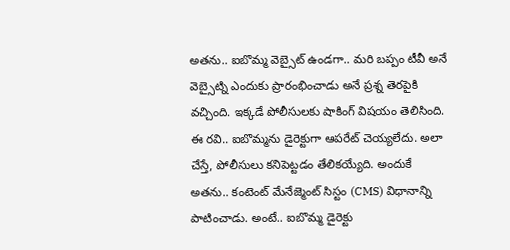అతను.. ఐబొమ్మ వెబ్సైట్ ఉండగా.. మరి బప్పం టీవీ అనే వెబ్సైట్ని ఎందుకు ప్రారంభించాడు అనే ప్రశ్న తెరపైకి వచ్చింది. ఇక్కడే పోలీసులకు షాకింగ్ విషయం తెలిసింది. ఈ రవి.. ఐబొమ్మను డైరెక్టుగా ఆపరేట్ చెయ్యలేదు. అలా చేస్తే, పోలీసులు కనిపెట్టడం తేలికయ్యేది. అందుకే అతను.. కంటెంట్ మేనేజ్మెంట్ సిస్టం (CMS) విధానాన్ని పాటించాడు. అంటే.. ఐబొమ్మ డైరెక్టు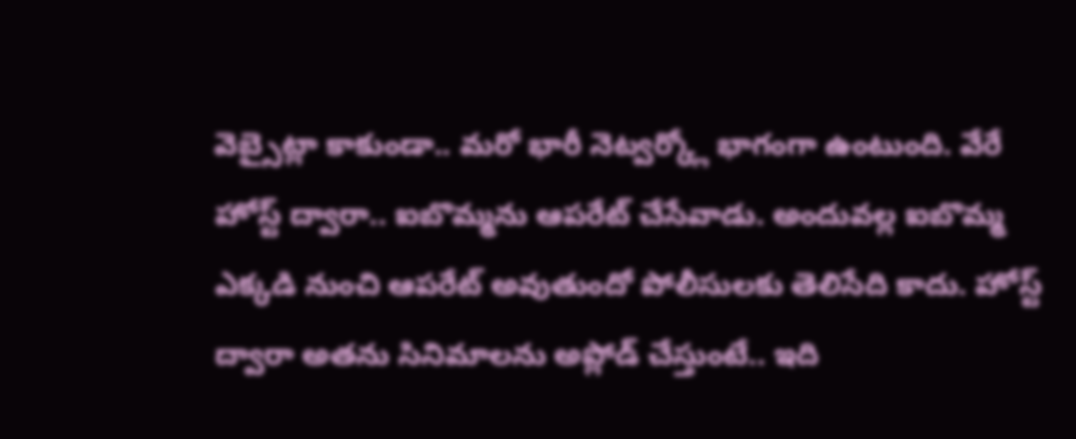వెబ్సైట్లా కాకుండా.. మరో భారీ నెట్వర్క్లో భాగంగా ఉంటుంది. వేరే హోస్ట్ ద్వారా.. ఐబొమ్మను ఆపరేట్ చేసేవాడు. అందువల్ల ఐబొమ్మ ఎక్కడి నుంచి ఆపరేట్ అవుతుందో పోలీసులకు తెలిసేది కాదు. హోస్ట్ ద్వారా అతను సినిమాలను అప్లోడ్ చేస్తుంటే.. ఇది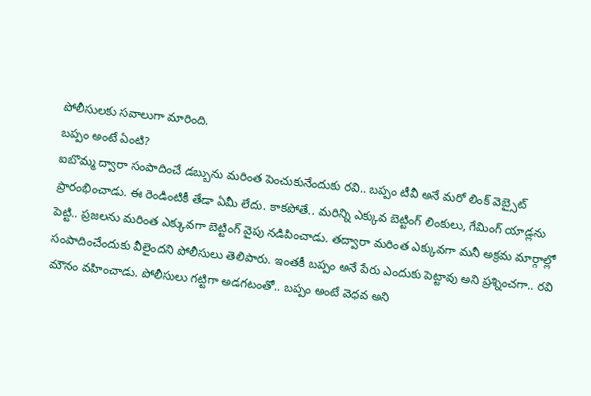పోలీసులకు సవాలుగా మారింది.
బప్పం అంటే ఏంటి?
ఐబొమ్మ ద్వారా సంపాదించే డబ్బును మరింత పెంచుకునేందుకు రవి.. బప్పం టీవీ అనే మరో లింక్ వెబ్సైట్ ప్రారంభించాడు. ఈ రెండింటికీ తేడా ఏమీ లేదు. కాకపోతే.. మరిన్ని ఎక్కువ బెట్టింగ్ లింకులు, గేమింగ్ యాడ్లను పెట్టి.. ప్రజలను మరింత ఎక్కువగా బెట్టింగ్ వైపు నడిపించాడు. తద్వారా మరింత ఎక్కువగా మనీ అక్రమ మార్గాల్లో సంపాదించేందుకు వీలైందని పోలీసులు తెలిపారు. ఇంతకీ బప్పం అనే పేరు ఎందుకు పెట్టావు అని ప్రశ్నించగా.. రవి మౌనం వహించాడు. పోలీసులు గట్టిగా అడగటంతో.. బప్పం అంటే వెధవ అని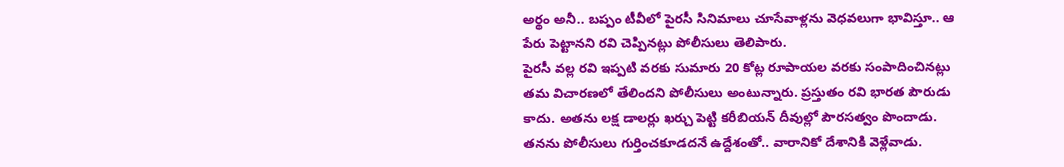అర్థం అనీ.. బప్పం టీవీలో పైరసీ సినిమాలు చూసేవాళ్లను వెధవలుగా భావిస్తూ.. ఆ పేరు పెట్టానని రవి చెప్పినట్లు పోలీసులు తెలిపారు.
పైరసీ వల్ల రవి ఇప్పటి వరకు సుమారు 20 కోట్ల రూపాయల వరకు సంపాదించినట్లు తమ విచారణలో తేలిందని పోలీసులు అంటున్నారు. ప్రస్తుతం రవి భారత పౌరుడు కాదు. అతను లక్ష డాలర్లు ఖర్చు పెట్టి కరీబియన్ దీవుల్లో పౌరసత్వం పొందాడు. తనను పోలీసులు గుర్తించకూడదనే ఉద్దేశంతో.. వారానికో దేశానికి వెళ్లేవాడు.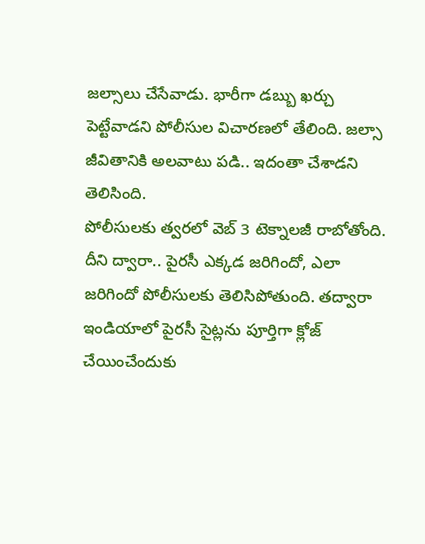జల్సాలు చేసేవాడు. భారీగా డబ్బు ఖర్చు పెట్టేవాడని పోలీసుల విచారణలో తేలింది. జల్సా జీవితానికి అలవాటు పడి.. ఇదంతా చేశాడని తెలిసింది.
పోలీసులకు త్వరలో వెబ్ 3 టెక్నాలజీ రాబోతోంది. దీని ద్వారా.. పైరసీ ఎక్కడ జరిగిందో, ఎలా జరిగిందో పోలీసులకు తెలిసిపోతుంది. తద్వారా ఇండియాలో పైరసీ సైట్లను పూర్తిగా క్లోజ్ చేయించేందుకు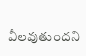వీలవుతుందని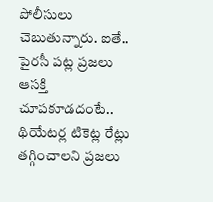పోలీసులు చెబుతున్నారు. ఐతే.. పైరసీ పట్ల ప్రజలు ఆసక్తి చూపకూడదంటే.. థియేటర్ల టికెట్ల రేట్లు తగ్గించాలని ప్రజలు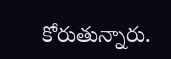కోరుతున్నారు.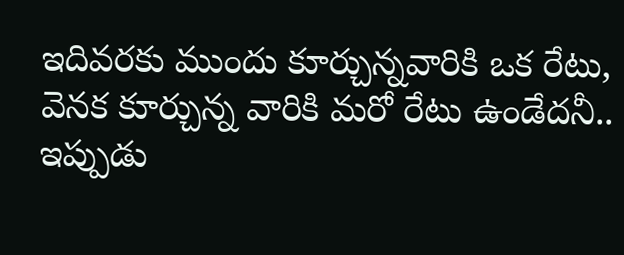ఇదివరకు ముందు కూర్చున్నవారికి ఒక రేటు, వెనక కూర్చున్న వారికి మరో రేటు ఉండేదనీ.. ఇప్పుడు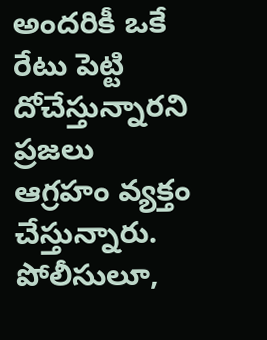అందరికీ ఒకే రేటు పెట్టి దోచేస్తున్నారని ప్రజలు ఆగ్రహం వ్యక్తం చేస్తున్నారు. పోలీసులూ,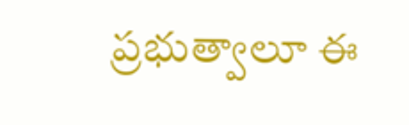ప్రభుత్వాలూ ఈ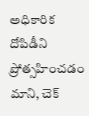అధికారిక దోపిడీని ప్రోత్సహించడం మాని, చెక్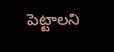పెట్టాలని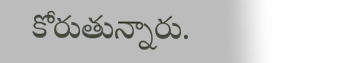కోరుతున్నారు.